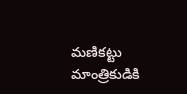మణికట్టు మాంత్రికుడికి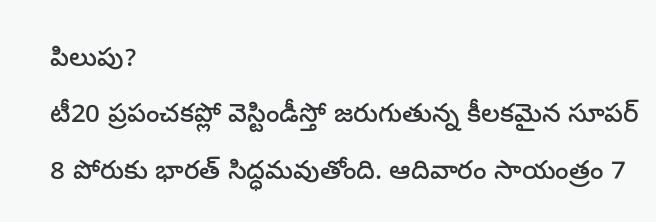పిలుపు?
టీ20 ప్రపంచకప్లో వెస్టిండీస్తో జరుగుతున్న కీలకమైన సూపర్ 8 పోరుకు భారత్ సిద్ధమవుతోంది. ఆదివారం సాయంత్రం 7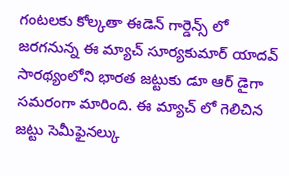గంటలకు కోల్కతా ఈడెన్ గార్డెన్స్ లో జరగనున్న ఈ మ్యాచ్ సూర్యకుమార్ యాదవ్ సారథ్యంలోని భారత జట్టుకు డూ ఆర్ డైగా సమరంగా మారింది. ఈ మ్యాచ్ లో గెలిచిన జట్టు సెమీఫైనల్కు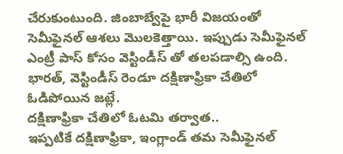చేరుకుంటుంది. జింబాబ్వేపై భారీ విజయంతో సెమీఫైనల్ ఆశలు మొలకెత్తాయి. ఇప్పుడు సెమీఫైనల్ ఎంట్రీ పాస్ కోసం వెస్టిండీస్ తో తలపడాల్సి ఉంది. భారత్, వెస్టిండీస్ రెండూ దక్షిణాఫ్రికా చేతిలో ఓడిపోయిన జట్లే.
దక్షిణాఫ్రికా చేతిలో ఓటమి తర్వాత..
ఇప్పటికే దక్షిణాఫ్రికా, ఇంగ్లాండ్ తమ సెమీఫైనల్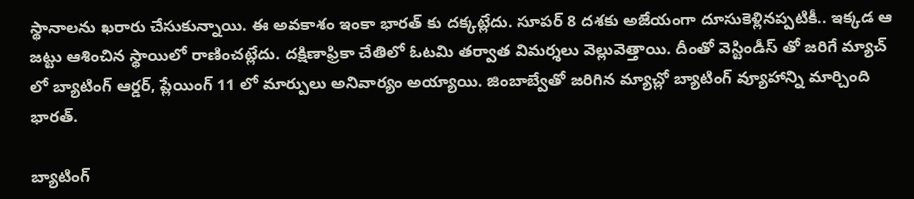స్థానాలను ఖరారు చేసుకున్నాయి. ఈ అవకాశం ఇంకా భారత్ కు దక్కట్లేదు. సూపర్ 8 దశకు అజేయంగా దూసుకెళ్లినప్పటికీ.. ఇక్కడ ఆ జట్టు ఆశించిన స్థాయిలో రాణించట్లేదు. దక్షిణాఫ్రికా చేతిలో ఓటమి తర్వాత విమర్శలు వెల్లువెత్తాయి. దీంతో వెస్టిండీస్ తో జరిగే మ్యాచ్ లో బ్యాటింగ్ ఆర్డర్, ప్లేయింగ్ 11 లో మార్పులు అనివార్యం అయ్యాయి. జింబాబ్వేతో జరిగిన మ్యాచ్లో బ్యాటింగ్ వ్యూహాన్ని మార్చింది భారత్.

బ్యాటింగ్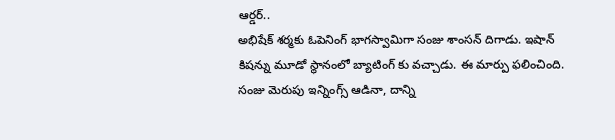ఆర్డర్..
అభిషేక్ శర్మకు ఓపెనింగ్ భాగస్వామిగా సంజు శాంసన్ దిగాడు. ఇషాన్ కిషన్ను మూడో స్థానంలో బ్యాటింగ్ కు వచ్చాడు. ఈ మార్పు ఫలించింది. సంజు మెరుపు ఇన్నింగ్స్ ఆడినా, దాన్ని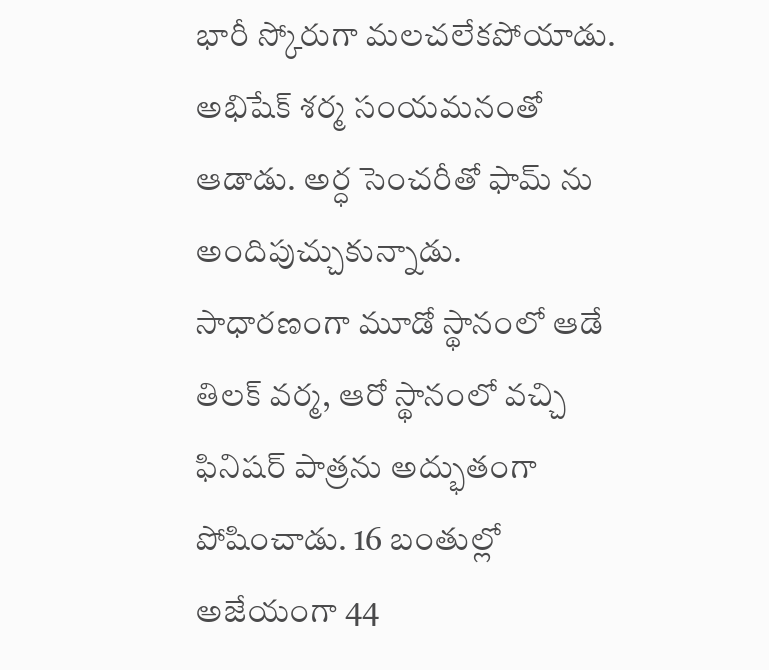భారీ స్కోరుగా మలచలేకపోయాడు. అభిషేక్ శర్మ సంయమనంతో ఆడాడు. అర్ధ సెంచరీతో ఫామ్ ను అందిపుచ్చుకున్నాడు. సాధారణంగా మూడో స్థానంలో ఆడే తిలక్ వర్మ, ఆరో స్థానంలో వచ్చి ఫినిషర్ పాత్రను అద్భుతంగా పోషించాడు. 16 బంతుల్లో అజేయంగా 44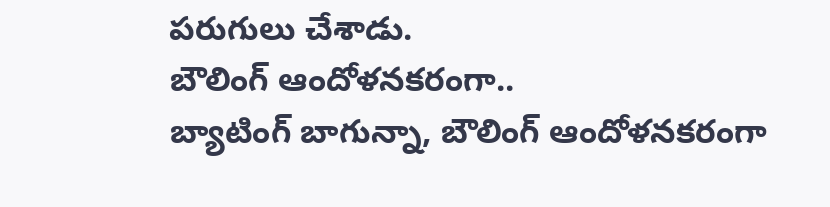పరుగులు చేశాడు.
బౌలింగ్ ఆందోళనకరంగా..
బ్యాటింగ్ బాగున్నా, బౌలింగ్ ఆందోళనకరంగా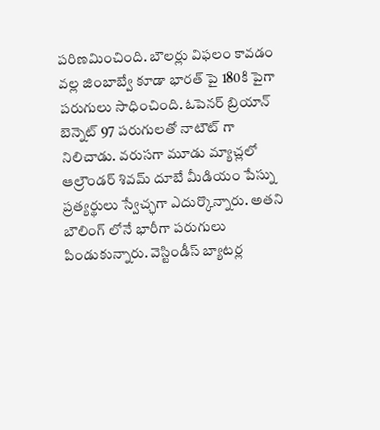పరిణమించింది. బౌలర్లు విఫలం కావడం వల్ల జింబాబ్వే కూడా భారత్ పై 180కి పైగా పరుగులు సాధించింది. ఓపెనర్ బ్రియాన్ బెన్నెట్ 97 పరుగులతో నాటౌట్ గా నిలిచాడు. వరుసగా మూడు మ్యాచ్లలో ఆల్రౌండర్ శివమ్ దూబే మీడియం పేస్ను ప్రత్యర్థులు స్వేచ్ఛగా ఎదుర్కొన్నారు. అతని బౌలింగ్ లోనే భారీగా పరుగులు పిండుకున్నారు. వెస్టిండీస్ బ్యాటర్ల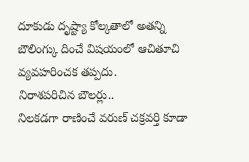దూకుడు దృష్ట్యా కోల్కతాలో అతన్ని బౌలింగ్కు దించే విషయంలో ఆచితూచి వ్యవహరించక తప్పదు.
నిరాశపరిచిన బౌలర్లు..
నిలకడగా రాణించే వరుణ్ చక్రవర్తి కూడా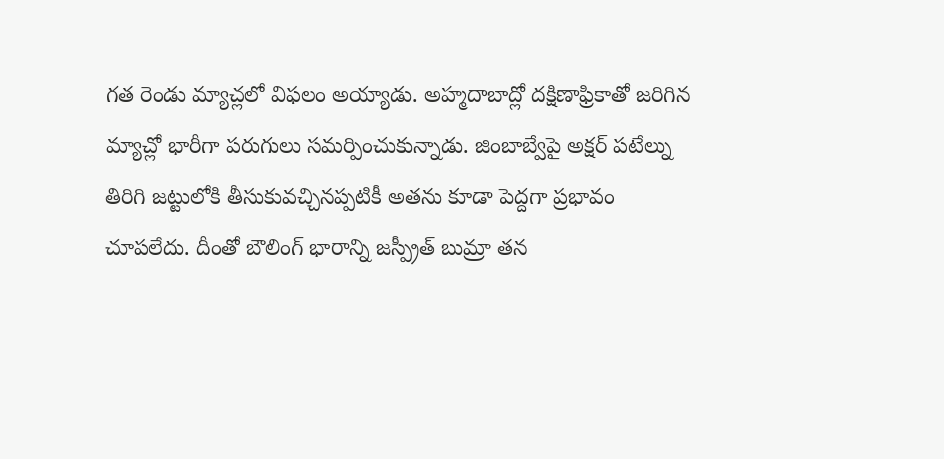గత రెండు మ్యాచ్లలో విఫలం అయ్యాడు. అహ్మదాబాద్లో దక్షిణాఫ్రికాతో జరిగిన మ్యాచ్లో భారీగా పరుగులు సమర్పించుకున్నాడు. జింబాబ్వేపై అక్షర్ పటేల్ను తిరిగి జట్టులోకి తీసుకువచ్చినప్పటికీ అతను కూడా పెద్దగా ప్రభావం చూపలేదు. దీంతో బౌలింగ్ భారాన్ని జస్ప్రీత్ బుమ్రా తన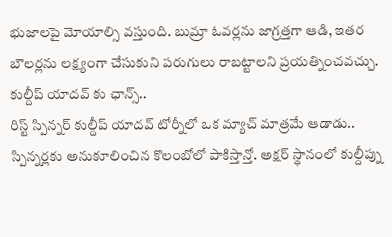భుజాలపై మోయాల్సి వస్తుంది. బుమ్రా ఓవర్లను జాగ్రత్తగా ఆడి, ఇతర బౌలర్లను లక్ష్యంగా చేసుకుని పరుగులు రాబట్టాలని ప్రయత్నించవచ్చు.
కుల్దీప్ యాదవ్ కు ఛాన్స్..
రిస్ట్ స్పిన్నర్ కుల్దీప్ యాదవ్ టోర్నీలో ఒక మ్యాచ్ మాత్రమే ఆడాడు.. స్పిన్నర్లకు అనుకూలించిన కొలంబోలో పాకిస్తాన్తో. అక్షర్ స్థానంలో కుల్దీప్ను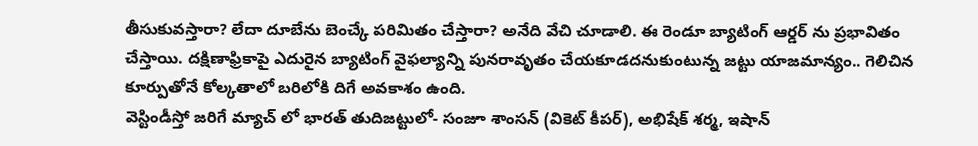తీసుకువస్తారా? లేదా దూబేను బెంచ్కే పరిమితం చేస్తారా? అనేది వేచి చూడాలి. ఈ రెండూ బ్యాటింగ్ ఆర్డర్ ను ప్రభావితం చేస్తాయి. దక్షిణాఫ్రికాపై ఎదురైన బ్యాటింగ్ వైఫల్యాన్ని పునరావృతం చేయకూడదనుకుంటున్న జట్టు యాజమాన్యం.. గెలిచిన కూర్పుతోనే కోల్కతాలో బరిలోకి దిగే అవకాశం ఉంది.
వెస్టిండీస్తో జరిగే మ్యాచ్ లో భారత్ తుదిజట్టులో- సంజూ శాంసన్ (వికెట్ కీపర్), అభిషేక్ శర్మ, ఇషాన్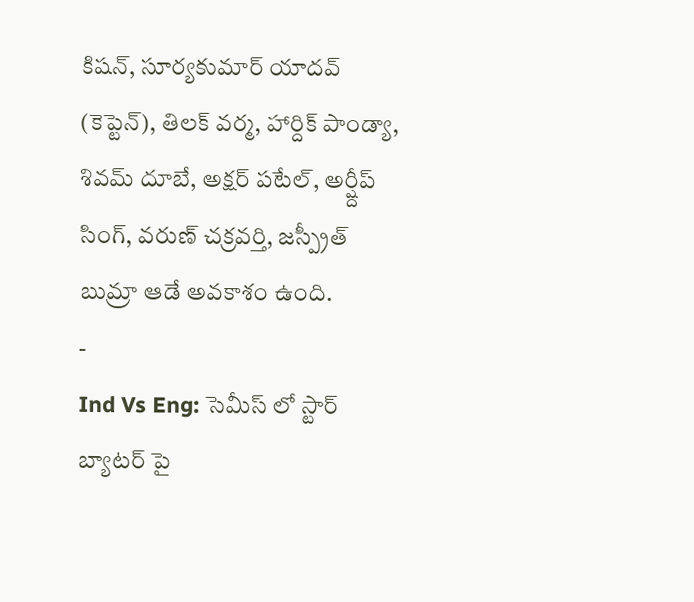కిషన్, సూర్యకుమార్ యాదవ్ (కెప్టెన్), తిలక్ వర్మ, హార్దిక్ పాండ్యా, శివమ్ దూబే, అక్షర్ పటేల్, అర్ష్దీప్ సింగ్, వరుణ్ చక్రవర్తి, జస్ప్రీత్ బుమ్రా ఆడే అవకాశం ఉంది.
-
Ind Vs Eng: సెమీస్ లో స్టార్ బ్యాటర్ పై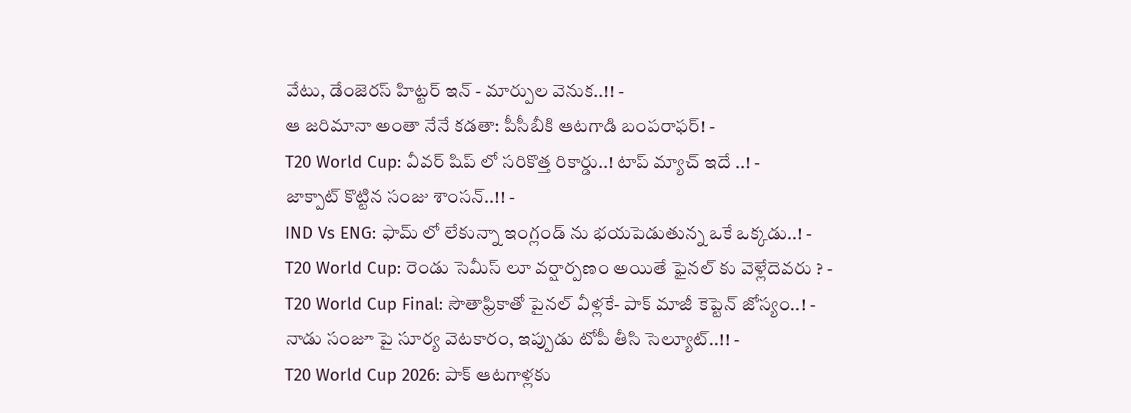వేటు, డేంజెరస్ హిట్టర్ ఇన్ - మార్పుల వెనుక..!! -
ఆ జరిమానా అంతా నేనే కడతా: పీసీబీకి ఆటగాడి బంపరాఫర్! -
T20 World Cup: వీవర్ షిప్ లో సరికొత్త రికార్డు..! టాప్ మ్యాచ్ ఇదే ..! -
జాక్పాట్ కొట్టిన సంజు శాంసన్..!! -
IND Vs ENG: ఫామ్ లో లేకున్నా ఇంగ్లండ్ ను భయపెడుతున్న ఒకే ఒక్కడు..! -
T20 World Cup: రెండు సెమీస్ లూ వర్షార్పణం అయితే ఫైనల్ కు వెళ్లేదెవరు ? -
T20 World Cup Final: సౌతాఫ్రికాతో పైనల్ వీళ్లకే- పాక్ మాజీ కెప్టెన్ జోస్యం..! -
నాడు సంజూ పై సూర్య వెటకారం, ఇప్పుడు టోపీ తీసి సెల్యూట్..!! -
T20 World Cup 2026: పాక్ ఆటగాళ్లకు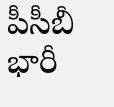పీసీబీ భారీ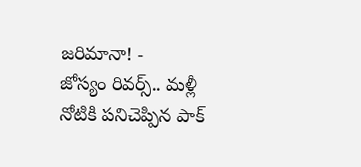జరిమానా! -
జోస్యం రివర్స్.. మళ్లీ నోటికి పనిచెప్పిన పాక్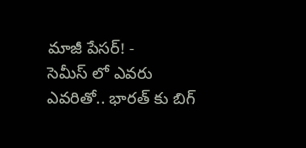మాజీ పేసర్! -
సెమీస్ లో ఎవరు ఎవరితో.. భారత్ కు బిగ్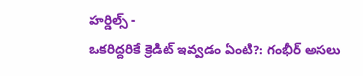హర్డిల్స్ -
ఒకరిద్దరికే క్రెడిట్ ఇవ్వడం ఏంటి?: గంభీర్ అసలు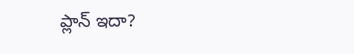ప్లాన్ ఇదా?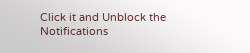Click it and Unblock the Notifications